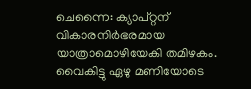ചെന്നൈ: ക്യാപ്റ്റന് വികാരനിർഭരമായ യാത്രാമൊഴിയേകി തമിഴകം. വൈകിട്ടു ഏഴു മണിയോടെ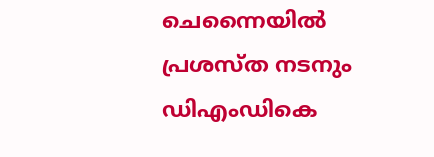ചെന്നൈയിൽ പ്രശസ്ത നടനും ഡിഎംഡികെ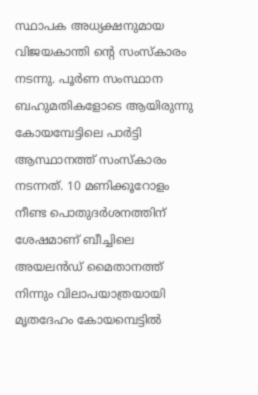സ്ഥാപക അധ്യക്ഷനുമായ വിജയകാന്തി ന്റെ സംസ്കാരം നടന്നു. പൂർണ സംസ്ഥാന ബഹുമതികളോടെ ആയിരുന്നു കോയമ്പേട്ടിലെ പാർട്ടി ആസ്ഥാനത്ത് സംസ്കാരം നടന്നത്. 10 മണിക്കൂറോളം നീണ്ട പൊതുദർശനത്തിന് ശേഷമാണ് ബീച്ചിലെ അയലൻഡ് മൈതാനത്ത് നിന്നും വിലാപയാത്രയായി മൃതദേഹം കോയമ്പെട്ടിൽ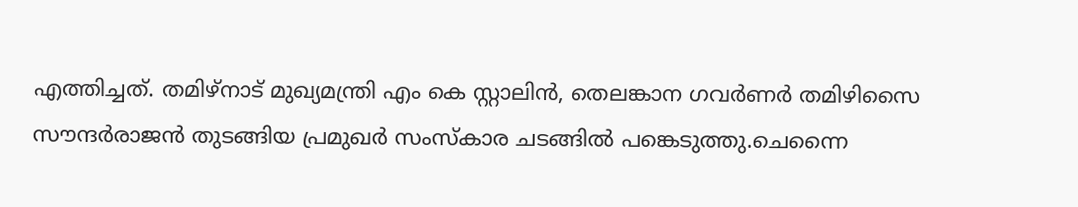എത്തിച്ചത്. തമിഴ്നാട് മുഖ്യമന്ത്രി എം കെ സ്റ്റാലിൻ, തെലങ്കാന ഗവർണർ തമിഴിസൈ സൗന്ദർരാജൻ തുടങ്ങിയ പ്രമുഖർ സംസ്കാര ചടങ്ങിൽ പങ്കെടുത്തു.ചെന്നൈ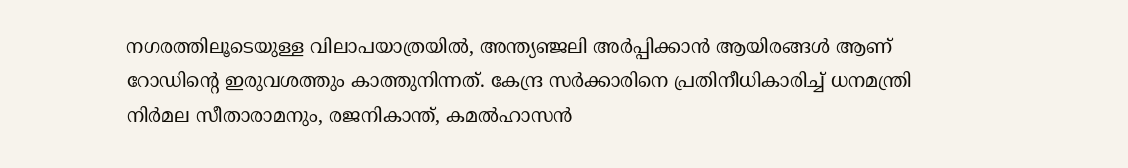നഗരത്തിലൂടെയുള്ള വിലാപയാത്രയിൽ, അന്ത്യഞ്ജലി അർപ്പിക്കാൻ ആയിരങ്ങൾ ആണ് റോഡിന്‍റെ ഇരുവശത്തും കാത്തുനിന്നത്. കേന്ദ്ര സർക്കാരിനെ പ്രതിനീധികാരിച്ച് ധനമന്ത്രി നിർമല സീതാരാമനും, രജനികാന്ത്, കമൽഹാസൻ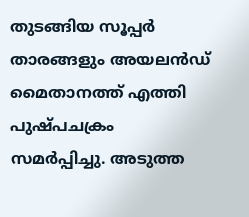തുടങ്ങിയ സൂപ്പർ താരങ്ങളും അയലൻഡ് മൈതാനത്ത് എത്തി പുഷ്പചക്രം സമർപ്പിച്ചു. അടുത്ത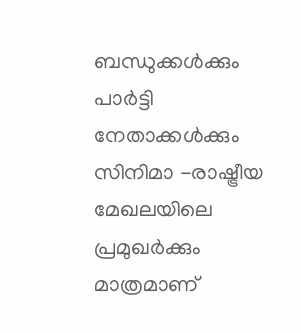ബന്ധുക്കൾക്കും പാർട്ടി നേതാക്കൾക്കും സിനിമാ -രാഷ്ട്രീയ മേഖലയിലെ പ്രമുഖർക്കും മാത്രമാണ്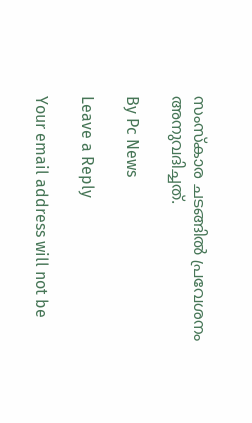സംസ്കാര ചടങ്ങിൽ പ്രവേശനം അനുവദിച്ചത്.

By Pc News

Leave a Reply

Your email address will not be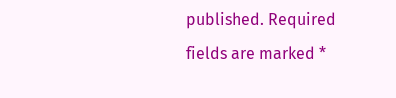published. Required fields are marked *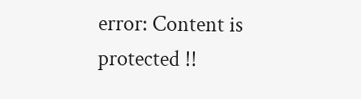error: Content is protected !!